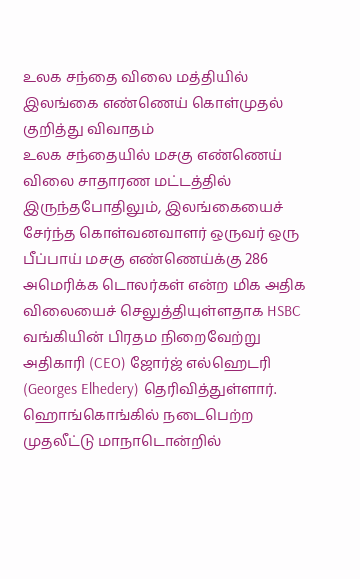உலக சந்தை விலை மத்தியில் இலங்கை எண்ணெய் கொள்முதல் குறித்து விவாதம்
உலக சந்தையில் மசகு எண்ணெய் விலை சாதாரண மட்டத்தில் இருந்தபோதிலும், இலங்கையைச் சேர்ந்த கொள்வனவாளர் ஒருவர் ஒரு பீப்பாய் மசகு எண்ணெய்க்கு 286 அமெரிக்க டொலர்கள் என்ற மிக அதிக விலையைச் செலுத்தியுள்ளதாக HSBC வங்கியின் பிரதம நிறைவேற்று அதிகாரி (CEO) ஜோர்ஜ் எல்ஹெடரி (Georges Elhedery) தெரிவித்துள்ளார்.
ஹொங்கொங்கில் நடைபெற்ற முதலீட்டு மாநாடொன்றில்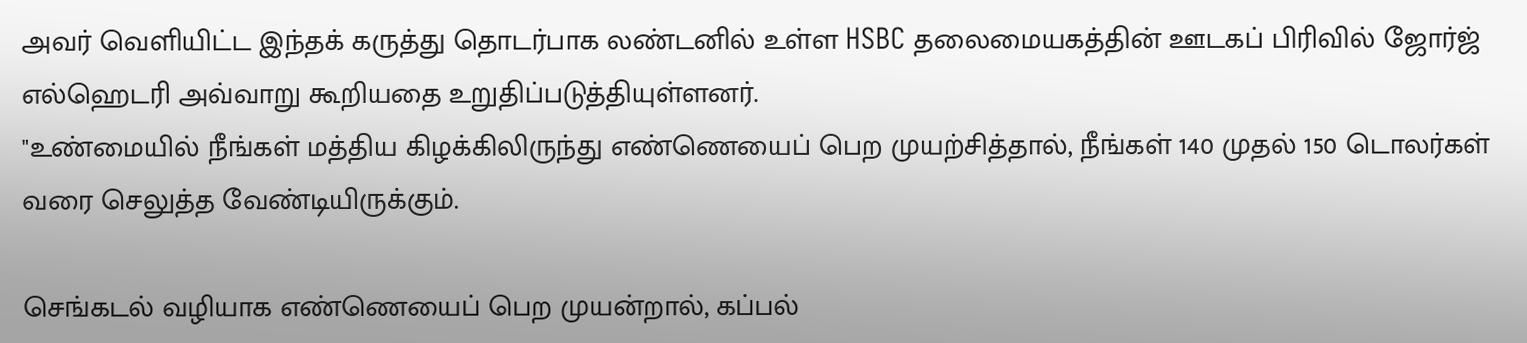அவர் வெளியிட்ட இந்தக் கருத்து தொடர்பாக லண்டனில் உள்ள HSBC தலைமையகத்தின் ஊடகப் பிரிவில் ஜோர்ஜ் எல்ஹெடரி அவ்வாறு கூறியதை உறுதிப்படுத்தியுள்ளனர்.
"உண்மையில் நீங்கள் மத்திய கிழக்கிலிருந்து எண்ணெயைப் பெற முயற்சித்தால், நீங்கள் 140 முதல் 150 டொலர்கள் வரை செலுத்த வேண்டியிருக்கும்.

செங்கடல் வழியாக எண்ணெயைப் பெற முயன்றால், கப்பல்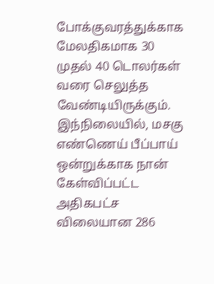போக்குவரத்துக்காக மேலதிகமாக 30 முதல் 40 டொலர்கள் வரை செலுத்த வேண்டியிருக்கும்.
இந்நிலையில், மசகு எண்ணெய் பீப்பாய் ஒன்றுக்காக நான் கேள்விப்பட்ட அதிகபட்ச விலையான 286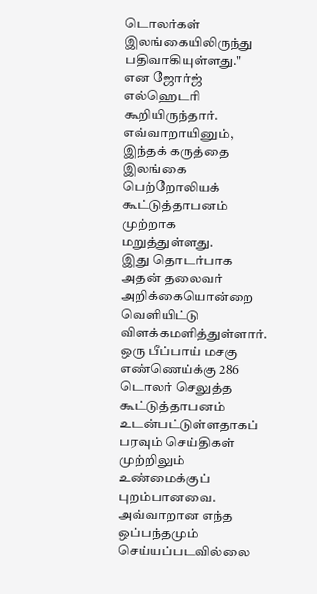டொலர்கள் இலங்கையிலிருந்து பதிவாகியுள்ளது."
என ஜோர்ஜ் எல்ஹெடரி கூறியிருந்தார். எவ்வாறாயினும், இந்தக் கருத்தை இலங்கை பெற்றோலியக் கூட்டுத்தாபனம் முற்றாக மறுத்துள்ளது.
இது தொடர்பாக அதன் தலைவர் அறிக்கையொன்றை வெளியிட்டு விளக்கமளித்துள்ளார்.
ஒரு பீப்பாய் மசகு எண்ணெய்க்கு 286 டொலர் செலுத்த கூட்டுத்தாபனம் உடன்பட்டுள்ளதாகப் பரவும் செய்திகள் முற்றிலும் உண்மைக்குப் புறம்பானவை. அவ்வாறான எந்த ஒப்பந்தமும் செய்யப்படவில்லை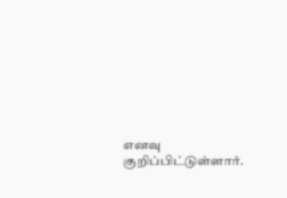எனவு குறிப்பிட்டுள்ளார்.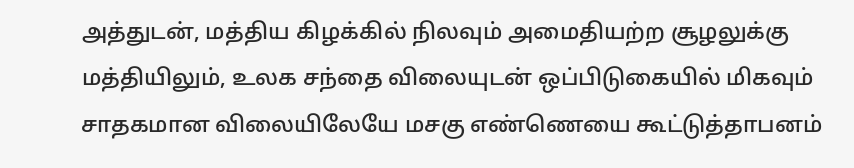அத்துடன், மத்திய கிழக்கில் நிலவும் அமைதியற்ற சூழலுக்கு மத்தியிலும், உலக சந்தை விலையுடன் ஒப்பிடுகையில் மிகவும் சாதகமான விலையிலேயே மசகு எண்ணெயை கூட்டுத்தாபனம்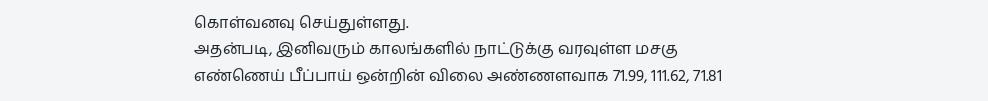கொள்வனவு செய்துள்ளது.
அதன்படி, இனிவரும் காலங்களில் நாட்டுக்கு வரவுள்ள மசகு எண்ணெய் பீப்பாய் ஒன்றின் விலை அண்ணளவாக 71.99, 111.62, 71.81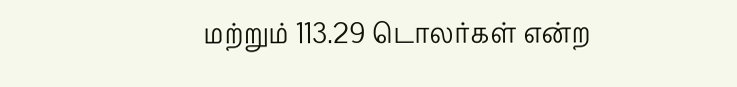மற்றும் 113.29 டொலர்கள் என்ற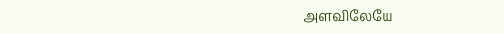அளவிலேயே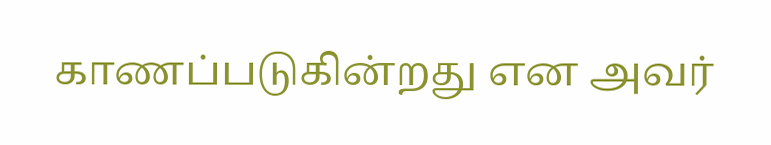காணப்படுகின்றது என அவர்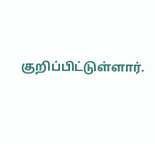குறிப்பிட்டுள்ளார்.